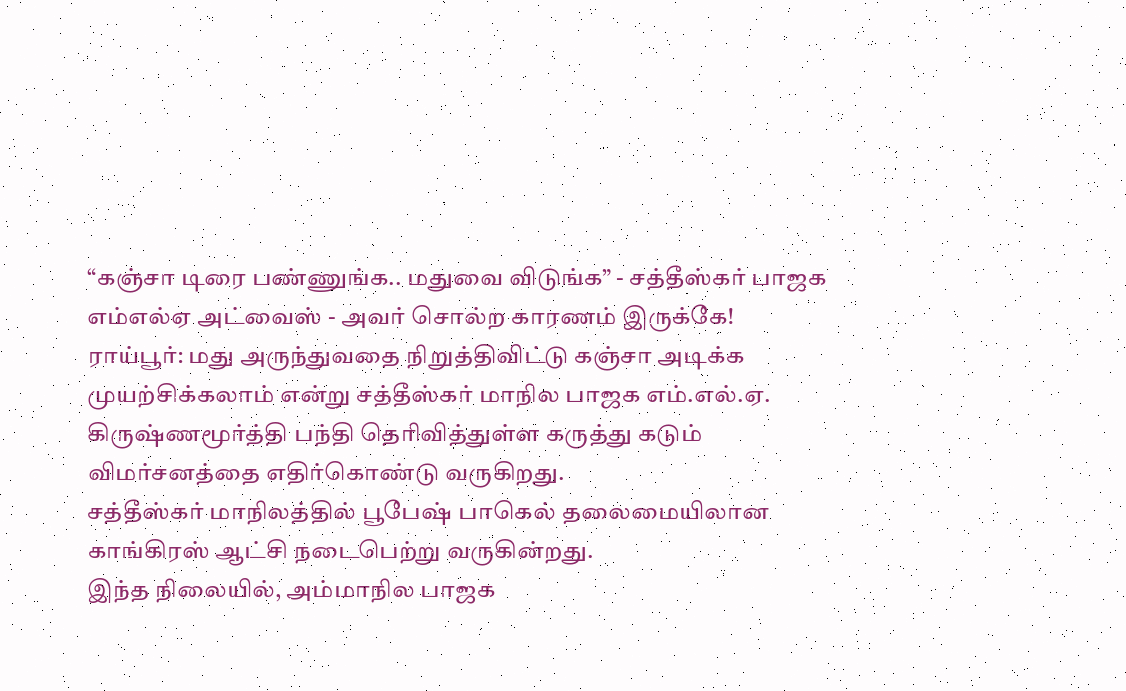“கஞ்சா டிரை பண்ணுங்க.. மதுவை விடுங்க” - சத்தீஸ்கர் பாஜக எம்எல்ஏ அட்வைஸ் - அவர் சொல்ற காரணம் இருக்கே!
ராய்பூர்: மது அருந்துவதை நிறுத்திவிட்டு கஞ்சா அடிக்க முயற்சிக்கலாம் என்று சத்தீஸ்கர் மாநில பாஜக எம்.எல்.ஏ. கிருஷ்ணமூர்த்தி பந்தி தெரிவித்துள்ள கருத்து கடும் விமர்சனத்தை எதிர்கொண்டு வருகிறது.
சத்தீஸ்கர் மாநிலத்தில் பூபேஷ் பாகெல் தலைமையிலான காங்கிரஸ் ஆட்சி நடைபெற்று வருகின்றது.
இந்த நிலையில், அம்மாநில பாஜக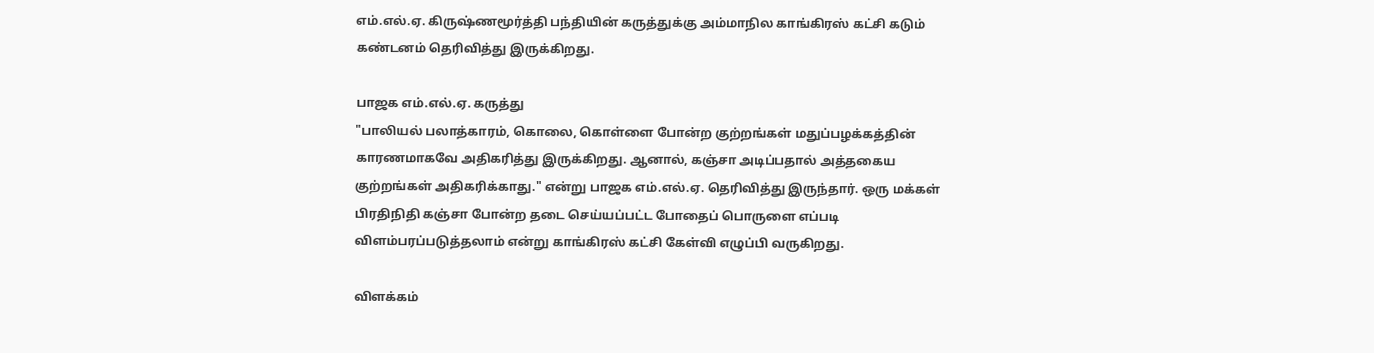எம்.எல்.ஏ. கிருஷ்ணமூர்த்தி பந்தியின் கருத்துக்கு அம்மாநில காங்கிரஸ் கட்சி கடும் கண்டனம் தெரிவித்து இருக்கிறது.

பாஜக எம்.எல்.ஏ. கருத்து
"பாலியல் பலாத்காரம், கொலை, கொள்ளை போன்ற குற்றங்கள் மதுப்பழக்கத்தின் காரணமாகவே அதிகரித்து இருக்கிறது. ஆனால், கஞ்சா அடிப்பதால் அத்தகைய குற்றங்கள் அதிகரிக்காது." என்று பாஜக எம்.எல்.ஏ. தெரிவித்து இருந்தார். ஒரு மக்கள் பிரதிநிதி கஞ்சா போன்ற தடை செய்யப்பட்ட போதைப் பொருளை எப்படி விளம்பரப்படுத்தலாம் என்று காங்கிரஸ் கட்சி கேள்வி எழுப்பி வருகிறது.

விளக்கம்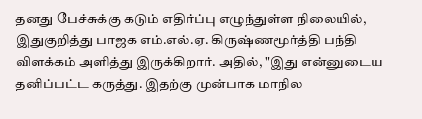தனது பேச்சுக்கு கடும் எதிர்ப்பு எழுந்துள்ள நிலையில், இதுகுறித்து பாஜக எம்.எல்.ஏ. கிருஷ்ணமூர்த்தி பந்தி விளக்கம் அளித்து இருக்கிறார். அதில், "இது என்னுடைய தனிப்பட்ட கருத்து. இதற்கு முன்பாக மாநில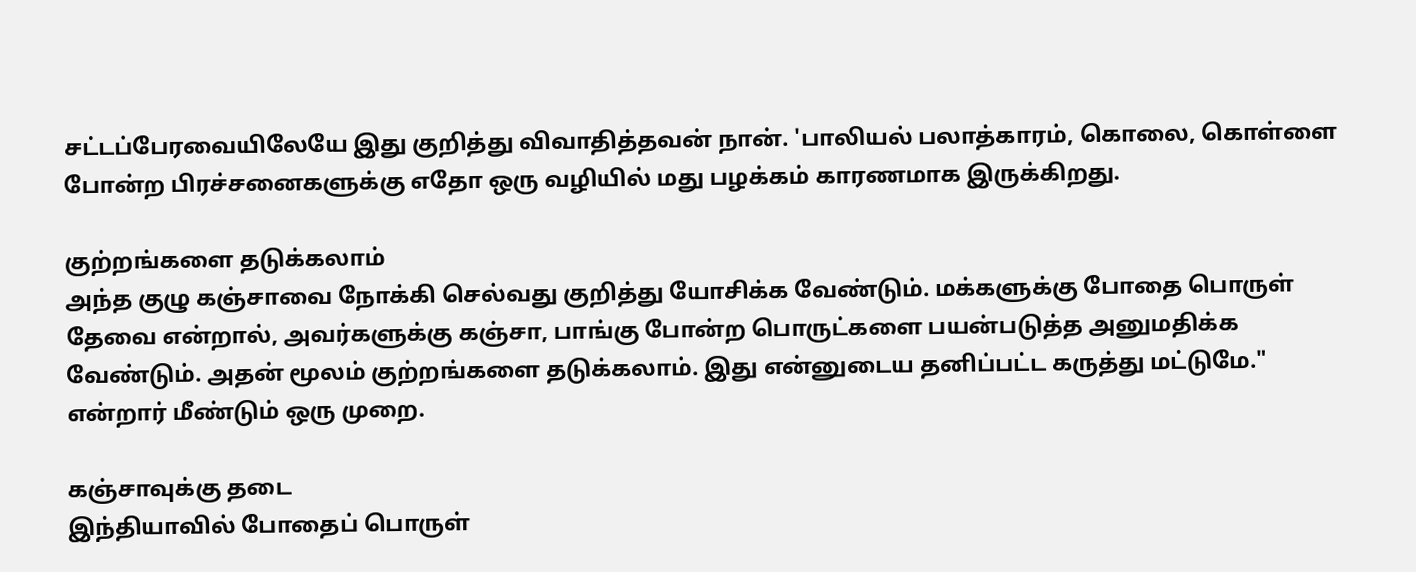சட்டப்பேரவையிலேயே இது குறித்து விவாதித்தவன் நான். 'பாலியல் பலாத்காரம், கொலை, கொள்ளை போன்ற பிரச்சனைகளுக்கு எதோ ஒரு வழியில் மது பழக்கம் காரணமாக இருக்கிறது.

குற்றங்களை தடுக்கலாம்
அந்த குழு கஞ்சாவை நோக்கி செல்வது குறித்து யோசிக்க வேண்டும். மக்களுக்கு போதை பொருள் தேவை என்றால், அவர்களுக்கு கஞ்சா, பாங்கு போன்ற பொருட்களை பயன்படுத்த அனுமதிக்க வேண்டும். அதன் மூலம் குற்றங்களை தடுக்கலாம். இது என்னுடைய தனிப்பட்ட கருத்து மட்டுமே." என்றார் மீண்டும் ஒரு முறை.

கஞ்சாவுக்கு தடை
இந்தியாவில் போதைப் பொருள்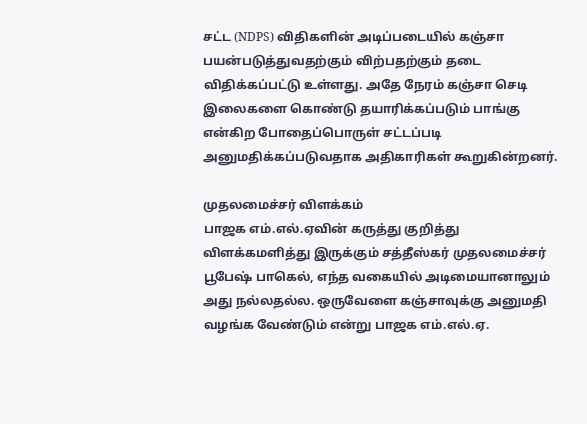சட்ட (NDPS) விதிகளின் அடிப்படையில் கஞ்சா பயன்படுத்துவதற்கும் விற்பதற்கும் தடை விதிக்கப்பட்டு உள்ளது. அதே நேரம் கஞ்சா செடி இலைகளை கொண்டு தயாரிக்கப்படும் பாங்கு என்கிற போதைப்பொருள் சட்டப்படி அனுமதிக்கப்படுவதாக அதிகாரிகள் கூறுகின்றனர்.

முதலமைச்சர் விளக்கம்
பாஜக எம்.எல்.ஏவின் கருத்து குறித்து விளக்கமளித்து இருக்கும் சத்தீஸ்கர் முதலமைச்சர் பூபேஷ் பாகெல், எந்த வகையில் அடிமையானாலும் அது நல்லதல்ல. ஒருவேளை கஞ்சாவுக்கு அனுமதி வழங்க வேண்டும் என்று பாஜக எம்.எல்.ஏ.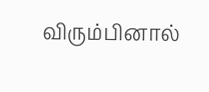விரும்பினால்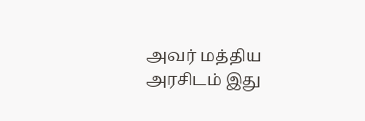அவர் மத்திய அரசிடம் இது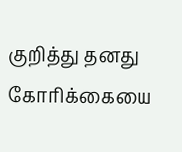குறித்து தனது கோரிக்கையை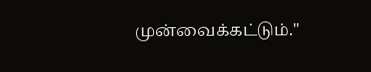முன்வைக்கட்டும்."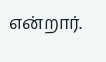என்றார்.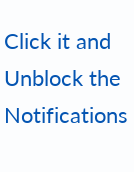Click it and Unblock the Notifications